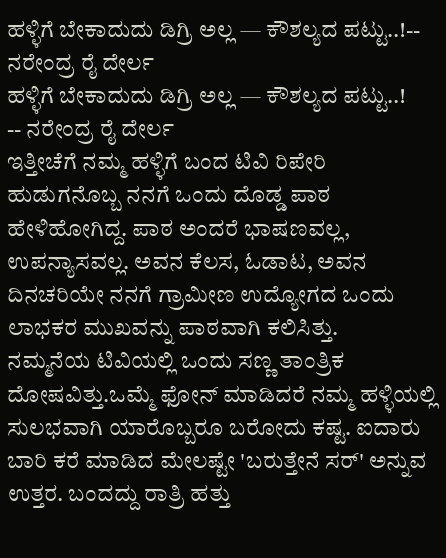ಹಳ್ಳಿಗೆ ಬೇಕಾದುದು ಡಿಗ್ರಿ ಅಲ್ಲ — ಕೌಶಲ್ಯದ ಪಟ್ಟು..!-- ನರೇಂದ್ರ ರೈ ದೇರ್ಲ
ಹಳ್ಳಿಗೆ ಬೇಕಾದುದು ಡಿಗ್ರಿ ಅಲ್ಲ — ಕೌಶಲ್ಯದ ಪಟ್ಟು..!
-- ನರೇಂದ್ರ ರೈ ದೇರ್ಲ
ಇತ್ತೀಚೆಗೆ ನಮ್ಮ ಹಳ್ಳಿಗೆ ಬಂದ ಟಿವಿ ರಿಪೇರಿ ಹುಡುಗನೊಬ್ಬ ನನಗೆ ಒಂದು ದೊಡ್ಡ ಪಾಠ ಹೇಳಿಹೋಗಿದ್ದ. ಪಾಠ ಅಂದರೆ ಭಾಷಣವಲ್ಲ, ಉಪನ್ಯಾಸವಲ್ಲ. ಅವನ ಕೆಲಸ, ಓಡಾಟ, ಅವನ ದಿನಚರಿಯೇ ನನಗೆ ಗ್ರಾಮೀಣ ಉದ್ಯೋಗದ ಒಂದು ಲಾಭಕರ ಮುಖವನ್ನು ಪಾಠವಾಗಿ ಕಲಿಸಿತ್ತು.
ನಮ್ಮನೆಯ ಟಿವಿಯಲ್ಲಿ ಒಂದು ಸಣ್ಣ ತಾಂತ್ರಿಕ ದೋಷವಿತ್ತು.ಒಮ್ಮೆ ಫೋನ್ ಮಾಡಿದರೆ ನಮ್ಮ ಹಳ್ಳಿಯಲ್ಲಿ ಸುಲಭವಾಗಿ ಯಾರೊಬ್ಬರೂ ಬರೋದು ಕಷ್ಟ. ಐದಾರು ಬಾರಿ ಕರೆ ಮಾಡಿದ ಮೇಲಷ್ಟೇ 'ಬರುತ್ತೇನೆ ಸರ್' ಅನ್ನುವ ಉತ್ತರ. ಬಂದದ್ದು ರಾತ್ರಿ ಹತ್ತು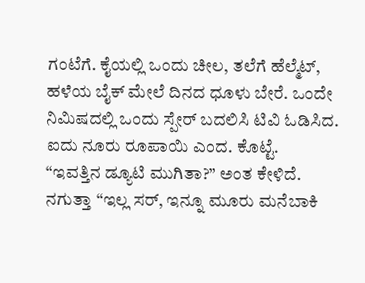ಗಂಟೆಗೆ. ಕೈಯಲ್ಲಿ ಒಂದು ಚೀಲ, ತಲೆಗೆ ಹೆಲ್ಮೆಟ್, ಹಳೆಯ ಬೈಕ್ ಮೇಲೆ ದಿನದ ಧೂಳು ಬೇರೆ. ಒಂದೇ ನಿಮಿಷದಲ್ಲಿ ಒಂದು ಸ್ಪೇರ್ ಬದಲಿಸಿ ಟಿವಿ ಓಡಿಸಿದ. ಐದು ನೂರು ರೂಪಾಯಿ ಎಂದ. ಕೊಟ್ಟೆ.
“ಇವತ್ತಿನ ಡ್ಯೂಟಿ ಮುಗಿತಾ?” ಅಂತ ಕೇಳಿದೆ.
ನಗುತ್ತಾ “ಇಲ್ಲ ಸರ್, ಇನ್ನೂ ಮೂರು ಮನೆಬಾಕಿ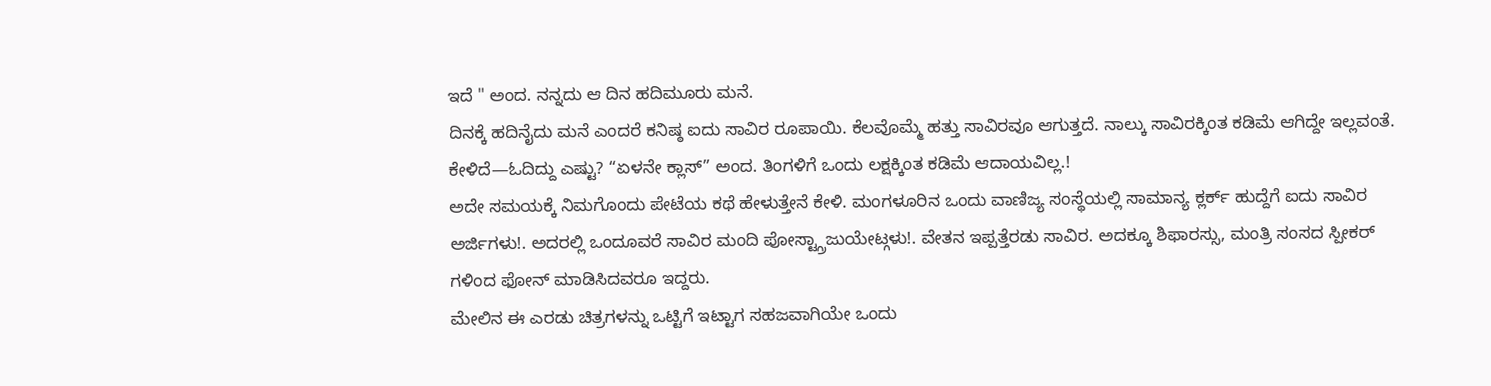ಇದೆ " ಅಂದ. ನನ್ನದು ಆ ದಿನ ಹದಿಮೂರು ಮನೆ.
ದಿನಕ್ಕೆ ಹದಿನೈದು ಮನೆ ಎಂದರೆ ಕನಿಷ್ಠ ಐದು ಸಾವಿರ ರೂಪಾಯಿ. ಕೆಲವೊಮ್ಮೆ ಹತ್ತು ಸಾವಿರವೂ ಆಗುತ್ತದೆ. ನಾಲ್ಕು ಸಾವಿರಕ್ಕಿಂತ ಕಡಿಮೆ ಆಗಿದ್ದೇ ಇಲ್ಲವಂತೆ. ಕೇಳಿದೆ—ಓದಿದ್ದು ಎಷ್ಟು? “ಏಳನೇ ಕ್ಲಾಸ್” ಅಂದ. ತಿಂಗಳಿಗೆ ಒಂದು ಲಕ್ಷಕ್ಕಿಂತ ಕಡಿಮೆ ಆದಾಯವಿಲ್ಲ.!
ಅದೇ ಸಮಯಕ್ಕೆ ನಿಮಗೊಂದು ಪೇಟೆಯ ಕಥೆ ಹೇಳುತ್ತೇನೆ ಕೇಳಿ. ಮಂಗಳೂರಿನ ಒಂದು ವಾಣಿಜ್ಯ ಸಂಸ್ಥೆಯಲ್ಲಿ ಸಾಮಾನ್ಯ ಕ್ಲರ್ಕ್ ಹುದ್ದೆಗೆ ಐದು ಸಾವಿರ ಅರ್ಜಿಗಳು!. ಅದರಲ್ಲಿ ಒಂದೂವರೆ ಸಾವಿರ ಮಂದಿ ಪೋಸ್ಟ್ಗ್ರಾಜುಯೇಟ್ಗಳು!. ವೇತನ ಇಪ್ಪತ್ತೆರಡು ಸಾವಿರ. ಅದಕ್ಕೂ ಶಿಫಾರಸ್ಸು, ಮಂತ್ರಿ ಸಂಸದ ಸ್ಪೀಕರ್ ಗಳಿಂದ ಫೋನ್ ಮಾಡಿಸಿದವರೂ ಇದ್ದರು.
ಮೇಲಿನ ಈ ಎರಡು ಚಿತ್ರಗಳನ್ನು ಒಟ್ಟಿಗೆ ಇಟ್ಟಾಗ ಸಹಜವಾಗಿಯೇ ಒಂದು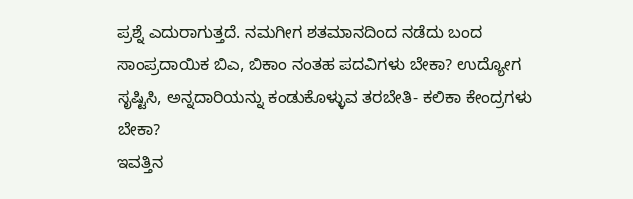ಪ್ರಶ್ನೆ ಎದುರಾಗುತ್ತದೆ. ನಮಗೀಗ ಶತಮಾನದಿಂದ ನಡೆದು ಬಂದ ಸಾಂಪ್ರದಾಯಿಕ ಬಿಎ, ಬಿಕಾಂ ನಂತಹ ಪದವಿಗಳು ಬೇಕಾ? ಉದ್ಯೋಗ ಸೃಷ್ಟಿಸಿ, ಅನ್ನದಾರಿಯನ್ನು ಕಂಡುಕೊಳ್ಳುವ ತರಬೇತಿ- ಕಲಿಕಾ ಕೇಂದ್ರಗಳು ಬೇಕಾ?
ಇವತ್ತಿನ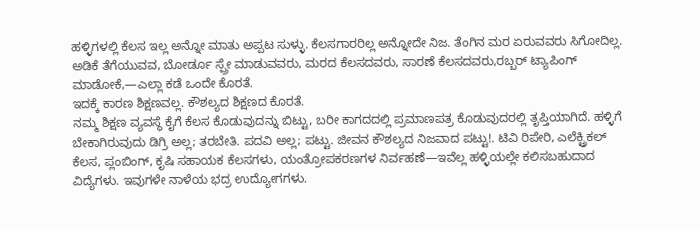ಹಳ್ಳಿಗಳಲ್ಲಿ ಕೆಲಸ ಇಲ್ಲ ಅನ್ನೋ ಮಾತು ಅಪ್ಪಟ ಸುಳ್ಳು. ಕೆಲಸಗಾರರಿಲ್ಲ ಅನ್ನೋದೇ ನಿಜ. ತೆಂಗಿನ ಮರ ಏರುವವರು ಸಿಗೋದಿಲ್ಲ. ಅಡಿಕೆ ತೆಗೆಯುವವ, ಬೋರ್ಡೂ ಸ್ಪ್ರೇ ಮಾಡುವವರು, ಮರದ ಕೆಲಸದವರು, ಸಾರಣೆ ಕೆಲಸದವರು,ರಬ್ಬರ್ ಟ್ಯಾಪಿಂಗ್ ಮಾಡೋಕೆ,—ಎಲ್ಲಾ ಕಡೆ ಒಂದೇ ಕೊರತೆ.
ಇದಕ್ಕೆ ಕಾರಣ ಶಿಕ್ಷಣವಲ್ಲ. ಕೌಶಲ್ಯದ ಶಿಕ್ಷಣದ ಕೊರತೆ.
ನಮ್ಮ ಶಿಕ್ಷಣ ವ್ಯವಸ್ಥೆ ಕೈಗೆ ಕೆಲಸ ಕೊಡುವುದನ್ನು ಬಿಟ್ಟು, ಬರೀ ಕಾಗದದಲ್ಲಿ ಪ್ರಮಾಣಪತ್ರ ಕೊಡುವುದರಲ್ಲಿ ತೃಪ್ತಿಯಾಗಿದೆ. ಹಳ್ಳಿಗೆ ಬೇಕಾಗಿರುವುದು ಡಿಗ್ರಿ ಅಲ್ಲ; ತರಬೇತಿ. ಪದವಿ ಅಲ್ಲ; ಪಟ್ಟು. ಜೀವನ ಕೌಶಲ್ಯದ ನಿಜವಾದ ಪಟ್ಟು!. ಟಿವಿ ರಿಪೇರಿ, ಎಲೆಕ್ಟ್ರಿಕಲ್ ಕೆಲಸ, ಪ್ಲಂಬಿಂಗ್, ಕೃಷಿ ಸಹಾಯಕ ಕೆಲಸಗಳು, ಯಂತ್ರೋಪಕರಣಗಳ ನಿರ್ವಹಣೆ—ಇವೆಲ್ಲ ಹಳ್ಳಿಯಲ್ಲೇ ಕಲಿಸಬಹುದಾದ ವಿದ್ಯೆಗಳು. ಇವುಗಳೇ ನಾಳೆಯ ಭದ್ರ ಉದ್ಯೋಗಗಳು.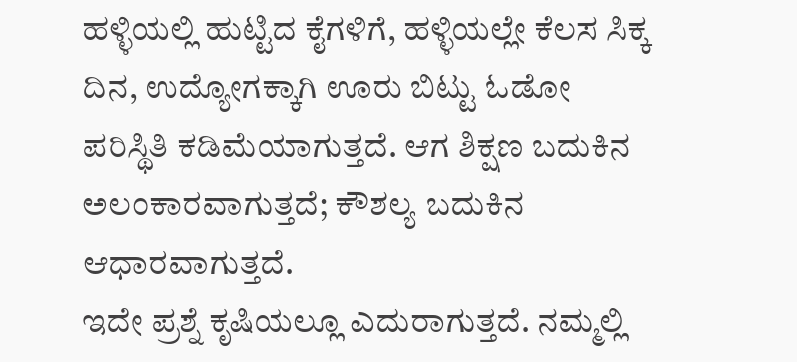ಹಳ್ಳಿಯಲ್ಲಿ ಹುಟ್ಟಿದ ಕೈಗಳಿಗೆ, ಹಳ್ಳಿಯಲ್ಲೇ ಕೆಲಸ ಸಿಕ್ಕ ದಿನ, ಉದ್ಯೋಗಕ್ಕಾಗಿ ಊರು ಬಿಟ್ಟು ಓಡೋ ಪರಿಸ್ಥಿತಿ ಕಡಿಮೆಯಾಗುತ್ತದೆ. ಆಗ ಶಿಕ್ಷಣ ಬದುಕಿನ ಅಲಂಕಾರವಾಗುತ್ತದೆ; ಕೌಶಲ್ಯ ಬದುಕಿನ ಆಧಾರವಾಗುತ್ತದೆ.
ಇದೇ ಪ್ರಶ್ನೆ ಕೃಷಿಯಲ್ಲೂ ಎದುರಾಗುತ್ತದೆ. ನಮ್ಮಲ್ಲಿ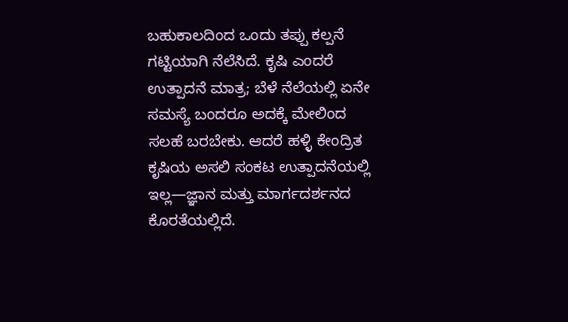ಬಹುಕಾಲದಿಂದ ಒಂದು ತಪ್ಪು ಕಲ್ಪನೆ ಗಟ್ಟಿಯಾಗಿ ನೆಲೆಸಿದೆ. ಕೃಷಿ ಎಂದರೆ ಉತ್ಪಾದನೆ ಮಾತ್ರ; ಬೆಳೆ ನೆಲೆಯಲ್ಲಿ ಏನೇ ಸಮಸ್ಯೆ ಬಂದರೂ ಅದಕ್ಕೆ ಮೇಲಿಂದ ಸಲಹೆ ಬರಬೇಕು. ಆದರೆ ಹಳ್ಳಿ ಕೇಂದ್ರಿತ ಕೃಷಿಯ ಅಸಲಿ ಸಂಕಟ ಉತ್ಪಾದನೆಯಲ್ಲಿ ಇಲ್ಲ—ಜ್ಞಾನ ಮತ್ತು ಮಾರ್ಗದರ್ಶನದ ಕೊರತೆಯಲ್ಲಿದೆ.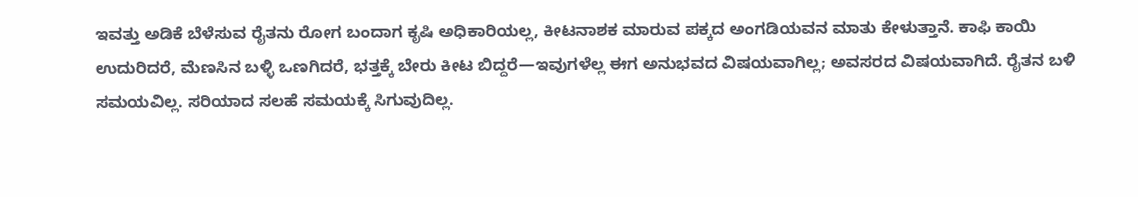ಇವತ್ತು ಅಡಿಕೆ ಬೆಳೆಸುವ ರೈತನು ರೋಗ ಬಂದಾಗ ಕೃಷಿ ಅಧಿಕಾರಿಯಲ್ಲ, ಕೀಟನಾಶಕ ಮಾರುವ ಪಕ್ಕದ ಅಂಗಡಿಯವನ ಮಾತು ಕೇಳುತ್ತಾನೆ. ಕಾಫಿ ಕಾಯಿ ಉದುರಿದರೆ, ಮೆಣಸಿನ ಬಳ್ಳಿ ಒಣಗಿದರೆ, ಭತ್ತಕ್ಕೆ ಬೇರು ಕೀಟ ಬಿದ್ದರೆ—ಇವುಗಳೆಲ್ಲ ಈಗ ಅನುಭವದ ವಿಷಯವಾಗಿಲ್ಲ; ಅವಸರದ ವಿಷಯವಾಗಿದೆ. ರೈತನ ಬಳಿ ಸಮಯವಿಲ್ಲ. ಸರಿಯಾದ ಸಲಹೆ ಸಮಯಕ್ಕೆ ಸಿಗುವುದಿಲ್ಲ.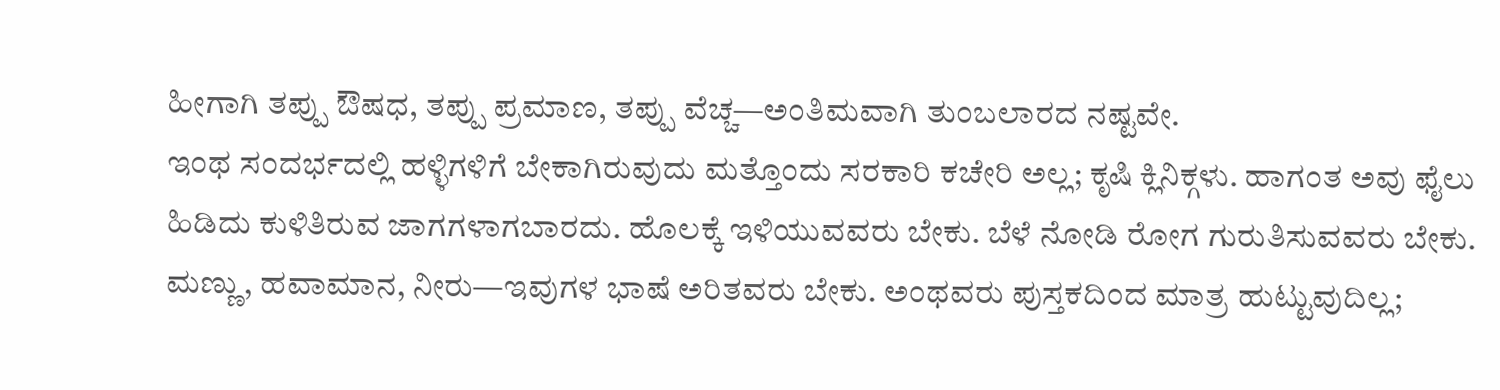ಹೀಗಾಗಿ ತಪ್ಪು ಔಷಧ, ತಪ್ಪು ಪ್ರಮಾಣ, ತಪ್ಪು ವೆಚ್ಚ—ಅಂತಿಮವಾಗಿ ತುಂಬಲಾರದ ನಷ್ಟವೇ.
ಇಂಥ ಸಂದರ್ಭದಲ್ಲಿ ಹಳ್ಳಿಗಳಿಗೆ ಬೇಕಾಗಿರುವುದು ಮತ್ತೊಂದು ಸರಕಾರಿ ಕಚೇರಿ ಅಲ್ಲ; ಕೃಷಿ ಕ್ಲಿನಿಕ್ಗಳು. ಹಾಗಂತ ಅವು ಫೈಲು ಹಿಡಿದು ಕುಳಿತಿರುವ ಜಾಗಗಳಾಗಬಾರದು. ಹೊಲಕ್ಕೆ ಇಳಿಯುವವರು ಬೇಕು. ಬೆಳೆ ನೋಡಿ ರೋಗ ಗುರುತಿಸುವವರು ಬೇಕು. ಮಣ್ಣು, ಹವಾಮಾನ, ನೀರು—ಇವುಗಳ ಭಾಷೆ ಅರಿತವರು ಬೇಕು. ಅಂಥವರು ಪುಸ್ತಕದಿಂದ ಮಾತ್ರ ಹುಟ್ಟುವುದಿಲ್ಲ;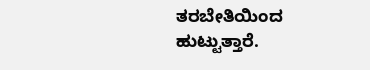ತರಬೇತಿಯಿಂದ ಹುಟ್ಟುತ್ತಾರೆ.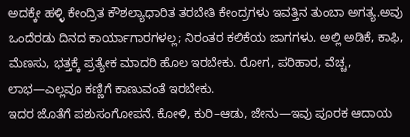ಅದಕ್ಕೇ ಹಳ್ಳಿ ಕೇಂದ್ರಿತ ಕೌಶಲ್ಯಾಧಾರಿತ ತರಬೇತಿ ಕೇಂದ್ರಗಳು ಇವತ್ತಿನ ತುಂಬಾ ಅಗತ್ಯ.ಅವು ಒಂದೆರಡು ದಿನದ ಕಾರ್ಯಾಗಾರಗಳಲ್ಲ; ನಿರಂತರ ಕಲಿಕೆಯ ಜಾಗಗಳು. ಅಲ್ಲಿ ಅಡಿಕೆ, ಕಾಫಿ, ಮೆಣಸು, ಭತ್ತಕ್ಕೆ ಪ್ರತ್ಯೇಕ ಮಾದರಿ ಹೊಲ ಇರಬೇಕು. ರೋಗ, ಪರಿಹಾರ, ವೆಚ್ಚ, ಲಾಭ—ಎಲ್ಲವೂ ಕಣ್ಣಿಗೆ ಕಾಣುವಂತೆ ಇರಬೇಕು.
ಇದರ ಜೊತೆಗೆ ಪಶುಸಂಗೋಪನೆ. ಕೋಳಿ, ಕುರಿ–ಆಡು, ಜೇನು—ಇವು ಪೂರಕ ಆದಾಯ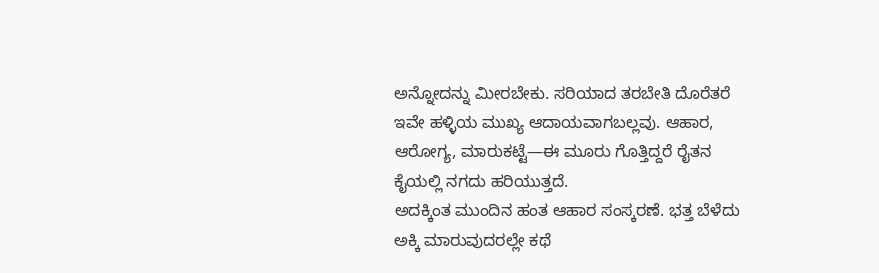ಅನ್ನೋದನ್ನು ಮೀರಬೇಕು. ಸರಿಯಾದ ತರಬೇತಿ ದೊರೆತರೆ ಇವೇ ಹಳ್ಳಿಯ ಮುಖ್ಯ ಆದಾಯವಾಗಬಲ್ಲವು. ಆಹಾರ, ಆರೋಗ್ಯ, ಮಾರುಕಟ್ಟೆ—ಈ ಮೂರು ಗೊತ್ತಿದ್ದರೆ ರೈತನ ಕೈಯಲ್ಲಿ ನಗದು ಹರಿಯುತ್ತದೆ.
ಅದಕ್ಕಿಂತ ಮುಂದಿನ ಹಂತ ಆಹಾರ ಸಂಸ್ಕರಣೆ. ಭತ್ತ ಬೆಳೆದು ಅಕ್ಕಿ ಮಾರುವುದರಲ್ಲೇ ಕಥೆ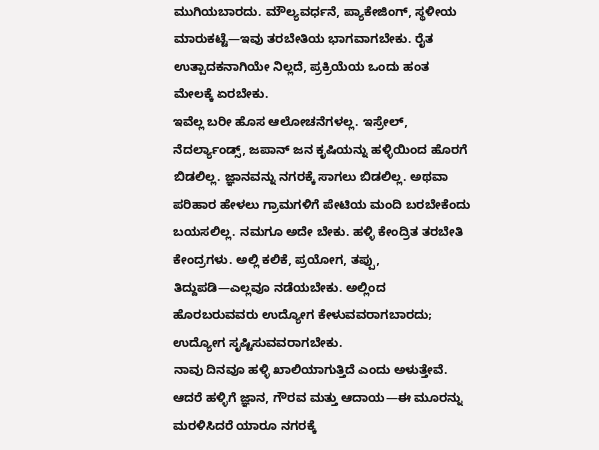ಮುಗಿಯಬಾರದು. ಮೌಲ್ಯವರ್ಧನೆ, ಪ್ಯಾಕೇಜಿಂಗ್, ಸ್ಥಳೀಯ ಮಾರುಕಟ್ಟೆ—ಇವು ತರಬೇತಿಯ ಭಾಗವಾಗಬೇಕು. ರೈತ ಉತ್ಪಾದಕನಾಗಿಯೇ ನಿಲ್ಲದೆ, ಪ್ರಕ್ರಿಯೆಯ ಒಂದು ಹಂತ ಮೇಲಕ್ಕೆ ಏರಬೇಕು.
ಇವೆಲ್ಲ ಬರೀ ಹೊಸ ಆಲೋಚನೆಗಳಲ್ಲ. ಇಸ್ರೇಲ್, ನೆದರ್ಲ್ಯಾಂಡ್ಸ್, ಜಪಾನ್ ಜನ ಕೃಷಿಯನ್ನು ಹಳ್ಳಿಯಿಂದ ಹೊರಗೆ ಬಿಡಲಿಲ್ಲ. ಜ್ಞಾನವನ್ನು ನಗರಕ್ಕೆ ಸಾಗಲು ಬಿಡಲಿಲ್ಲ. ಅಥವಾ ಪರಿಹಾರ ಹೇಳಲು ಗ್ರಾಮಗಳಿಗೆ ಪೇಟಿಯ ಮಂದಿ ಬರಬೇಕೆಂದು ಬಯಸಲಿಲ್ಲ. ನಮಗೂ ಅದೇ ಬೇಕು. ಹಳ್ಳಿ ಕೇಂದ್ರಿತ ತರಬೇತಿ ಕೇಂದ್ರಗಳು. ಅಲ್ಲಿ ಕಲಿಕೆ, ಪ್ರಯೋಗ, ತಪ್ಪು, ತಿದ್ದುಪಡಿ—ಎಲ್ಲವೂ ನಡೆಯಬೇಕು. ಅಲ್ಲಿಂದ ಹೊರಬರುವವರು ಉದ್ಯೋಗ ಕೇಳುವವರಾಗಬಾರದು; ಉದ್ಯೋಗ ಸೃಷ್ಟಿಸುವವರಾಗಬೇಕು.
ನಾವು ದಿನವೂ ಹಳ್ಳಿ ಖಾಲಿಯಾಗುತ್ತಿದೆ ಎಂದು ಅಳುತ್ತೇವೆ. ಆದರೆ ಹಳ್ಳಿಗೆ ಜ್ಞಾನ, ಗೌರವ ಮತ್ತು ಆದಾಯ—ಈ ಮೂರನ್ನು ಮರಳಿಸಿದರೆ ಯಾರೂ ನಗರಕ್ಕೆ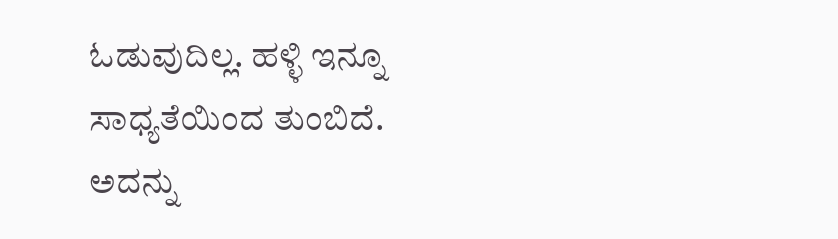ಓಡುವುದಿಲ್ಲ. ಹಳ್ಳಿ ಇನ್ನೂ ಸಾಧ್ಯತೆಯಿಂದ ತುಂಬಿದೆ. ಅದನ್ನು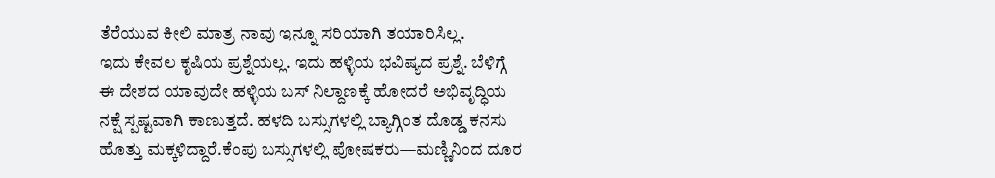ತೆರೆಯುವ ಕೀಲಿ ಮಾತ್ರ ನಾವು ಇನ್ನೂ ಸರಿಯಾಗಿ ತಯಾರಿಸಿಲ್ಲ.
ಇದು ಕೇವಲ ಕೃಷಿಯ ಪ್ರಶ್ನೆಯಲ್ಲ. ಇದು ಹಳ್ಳಿಯ ಭವಿಷ್ಯದ ಪ್ರಶ್ನೆ. ಬೆಳಿಗ್ಗೆ ಈ ದೇಶದ ಯಾವುದೇ ಹಳ್ಳಿಯ ಬಸ್ ನಿಲ್ದಾಣಕ್ಕೆ ಹೋದರೆ ಅಭಿವೃದ್ಧಿಯ ನಕ್ಷೆ ಸ್ಪಷ್ಟವಾಗಿ ಕಾಣುತ್ತದೆ. ಹಳದಿ ಬಸ್ಸುಗಳಲ್ಲಿ ಬ್ಯಾಗ್ಗಿಂತ ದೊಡ್ಡ ಕನಸು ಹೊತ್ತು ಮಕ್ಕಳಿದ್ದಾರೆ.ಕೆಂಪು ಬಸ್ಸುಗಳಲ್ಲಿ ಪೋಷಕರು—ಮಣ್ಣಿನಿಂದ ದೂರ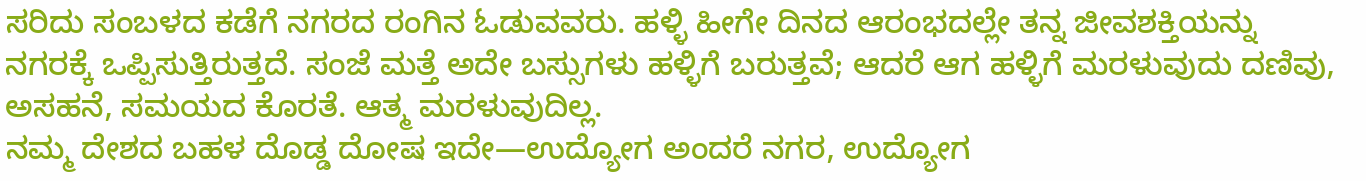ಸರಿದು ಸಂಬಳದ ಕಡೆಗೆ ನಗರದ ರಂಗಿನ ಓಡುವವರು. ಹಳ್ಳಿ ಹೀಗೇ ದಿನದ ಆರಂಭದಲ್ಲೇ ತನ್ನ ಜೀವಶಕ್ತಿಯನ್ನು ನಗರಕ್ಕೆ ಒಪ್ಪಿಸುತ್ತಿರುತ್ತದೆ. ಸಂಜೆ ಮತ್ತೆ ಅದೇ ಬಸ್ಸುಗಳು ಹಳ್ಳಿಗೆ ಬರುತ್ತವೆ; ಆದರೆ ಆಗ ಹಳ್ಳಿಗೆ ಮರಳುವುದು ದಣಿವು, ಅಸಹನೆ, ಸಮಯದ ಕೊರತೆ. ಆತ್ಮ ಮರಳುವುದಿಲ್ಲ.
ನಮ್ಮ ದೇಶದ ಬಹಳ ದೊಡ್ಡ ದೋಷ ಇದೇ—ಉದ್ಯೋಗ ಅಂದರೆ ನಗರ, ಉದ್ಯೋಗ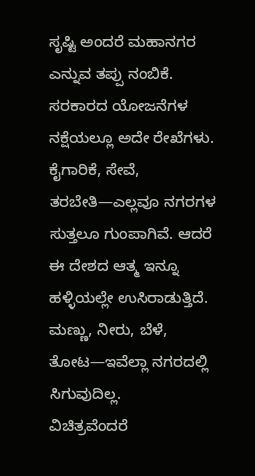ಸೃಷ್ಟಿ ಅಂದರೆ ಮಹಾನಗರ ಎನ್ನುವ ತಪ್ಪು ನಂಬಿಕೆ. ಸರಕಾರದ ಯೋಜನೆಗಳ ನಕ್ಷೆಯಲ್ಲೂ ಅದೇ ರೇಖೆಗಳು. ಕೈಗಾರಿಕೆ, ಸೇವೆ, ತರಬೇತಿ—ಎಲ್ಲವೂ ನಗರಗಳ ಸುತ್ತಲೂ ಗುಂಪಾಗಿವೆ. ಆದರೆ ಈ ದೇಶದ ಆತ್ಮ ಇನ್ನೂ ಹಳ್ಳಿಯಲ್ಲೇ ಉಸಿರಾಡುತ್ತಿದೆ. ಮಣ್ಣು, ನೀರು, ಬೆಳೆ, ತೋಟ—ಇವೆಲ್ಲಾ ನಗರದಲ್ಲಿ ಸಿಗುವುದಿಲ್ಲ.
ವಿಚಿತ್ರವೆಂದರೆ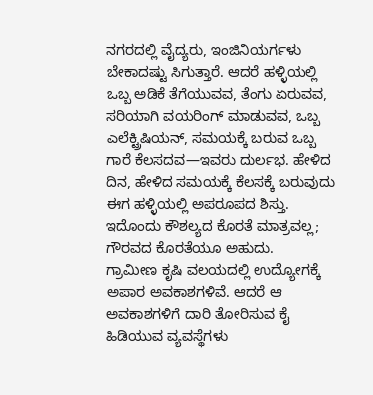ನಗರದಲ್ಲಿ ವೈದ್ಯರು, ಇಂಜಿನಿಯರ್ಗಳು ಬೇಕಾದಷ್ಟು ಸಿಗುತ್ತಾರೆ. ಆದರೆ ಹಳ್ಳಿಯಲ್ಲಿ ಒಬ್ಬ ಅಡಿಕೆ ತೆಗೆಯುವವ, ತೆಂಗು ಏರುವವ, ಸರಿಯಾಗಿ ವಯರಿಂಗ್ ಮಾಡುವವ, ಒಬ್ಬ ಎಲೆಕ್ಟ್ರಿಷಿಯನ್, ಸಮಯಕ್ಕೆ ಬರುವ ಒಬ್ಬ ಗಾರೆ ಕೆಲಸದವ—ಇವರು ದುರ್ಲಭ. ಹೇಳಿದ ದಿನ, ಹೇಳಿದ ಸಮಯಕ್ಕೆ ಕೆಲಸಕ್ಕೆ ಬರುವುದು ಈಗ ಹಳ್ಳಿಯಲ್ಲಿ ಅಪರೂಪದ ಶಿಸ್ತು. ಇದೊಂದು ಕೌಶಲ್ಯದ ಕೊರತೆ ಮಾತ್ರವಲ್ಲ; ಗೌರವದ ಕೊರತೆಯೂ ಅಹುದು.
ಗ್ರಾಮೀಣ ಕೃಷಿ ವಲಯದಲ್ಲಿ ಉದ್ಯೋಗಕ್ಕೆ ಅಪಾರ ಅವಕಾಶಗಳಿವೆ. ಆದರೆ ಆ ಅವಕಾಶಗಳಿಗೆ ದಾರಿ ತೋರಿಸುವ ಕೈ ಹಿಡಿಯುವ ವ್ಯವಸ್ಥೆಗಳು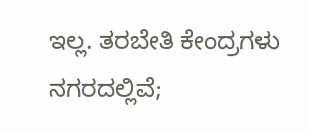ಇಲ್ಲ. ತರಬೇತಿ ಕೇಂದ್ರಗಳು ನಗರದಲ್ಲಿವೆ;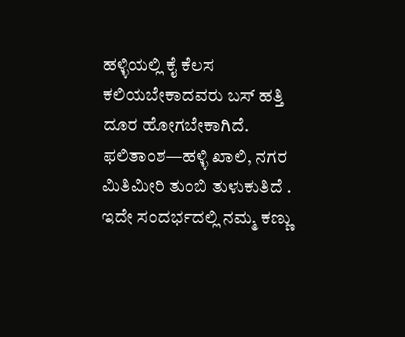ಹಳ್ಳಿಯಲ್ಲಿ ಕೈ ಕೆಲಸ ಕಲಿಯಬೇಕಾದವರು ಬಸ್ ಹತ್ತಿ ದೂರ ಹೋಗಬೇಕಾಗಿದೆ. ಫಲಿತಾಂಶ—ಹಳ್ಳಿ ಖಾಲಿ, ನಗರ ಮಿತಿಮೀರಿ ತುಂಬಿ ತುಳುಕುತಿದೆ .
ಇದೇ ಸಂದರ್ಭದಲ್ಲಿ ನಮ್ಮ ಕಣ್ಣು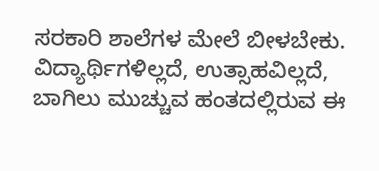ಸರಕಾರಿ ಶಾಲೆಗಳ ಮೇಲೆ ಬೀಳಬೇಕು. ವಿದ್ಯಾರ್ಥಿಗಳಿಲ್ಲದೆ, ಉತ್ಸಾಹವಿಲ್ಲದೆ, ಬಾಗಿಲು ಮುಚ್ಚುವ ಹಂತದಲ್ಲಿರುವ ಈ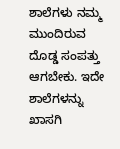ಶಾಲೆಗಳು ನಮ್ಮ ಮುಂದಿರುವ ದೊಡ್ಡ ಸಂಪತ್ತು ಆಗಬೇಕು. ಇದೇ ಶಾಲೆಗಳನ್ನು ಖಾಸಗಿ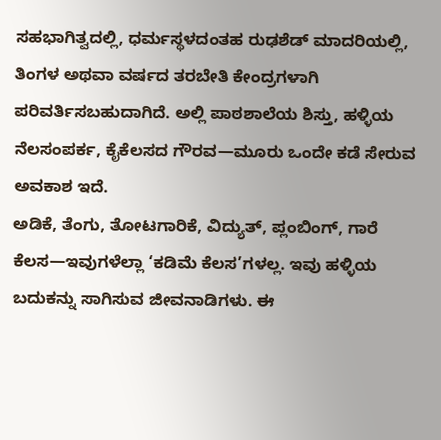ಸಹಭಾಗಿತ್ವದಲ್ಲಿ, ಧರ್ಮಸ್ಥಳದಂತಹ ರುಢಶೆಡ್ ಮಾದರಿಯಲ್ಲಿ, ತಿಂಗಳ ಅಥವಾ ವರ್ಷದ ತರಬೇತಿ ಕೇಂದ್ರಗಳಾಗಿ ಪರಿವರ್ತಿಸಬಹುದಾಗಿದೆ. ಅಲ್ಲಿ ಪಾಠಶಾಲೆಯ ಶಿಸ್ತು, ಹಳ್ಳಿಯ ನೆಲಸಂಪರ್ಕ, ಕೈಕೆಲಸದ ಗೌರವ—ಮೂರು ಒಂದೇ ಕಡೆ ಸೇರುವ ಅವಕಾಶ ಇದೆ.
ಅಡಿಕೆ, ತೆಂಗು, ತೋಟಗಾರಿಕೆ, ವಿದ್ಯುತ್, ಪ್ಲಂಬಿಂಗ್, ಗಾರೆ ಕೆಲಸ—ಇವುಗಳೆಲ್ಲಾ ‘ಕಡಿಮೆ ಕೆಲಸ’ಗಳಲ್ಲ. ಇವು ಹಳ್ಳಿಯ ಬದುಕನ್ನು ಸಾಗಿಸುವ ಜೀವನಾಡಿಗಳು. ಈ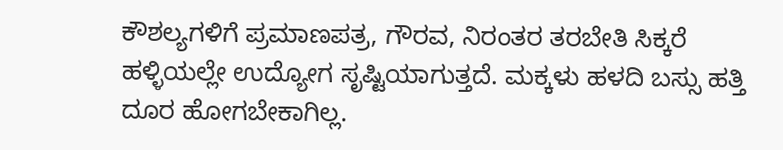ಕೌಶಲ್ಯಗಳಿಗೆ ಪ್ರಮಾಣಪತ್ರ, ಗೌರವ, ನಿರಂತರ ತರಬೇತಿ ಸಿಕ್ಕರೆ ಹಳ್ಳಿಯಲ್ಲೇ ಉದ್ಯೋಗ ಸೃಷ್ಟಿಯಾಗುತ್ತದೆ. ಮಕ್ಕಳು ಹಳದಿ ಬಸ್ಸು ಹತ್ತಿ ದೂರ ಹೋಗಬೇಕಾಗಿಲ್ಲ.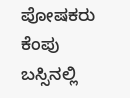ಪೋಷಕರು ಕೆಂಪು ಬಸ್ಸಿನಲ್ಲಿ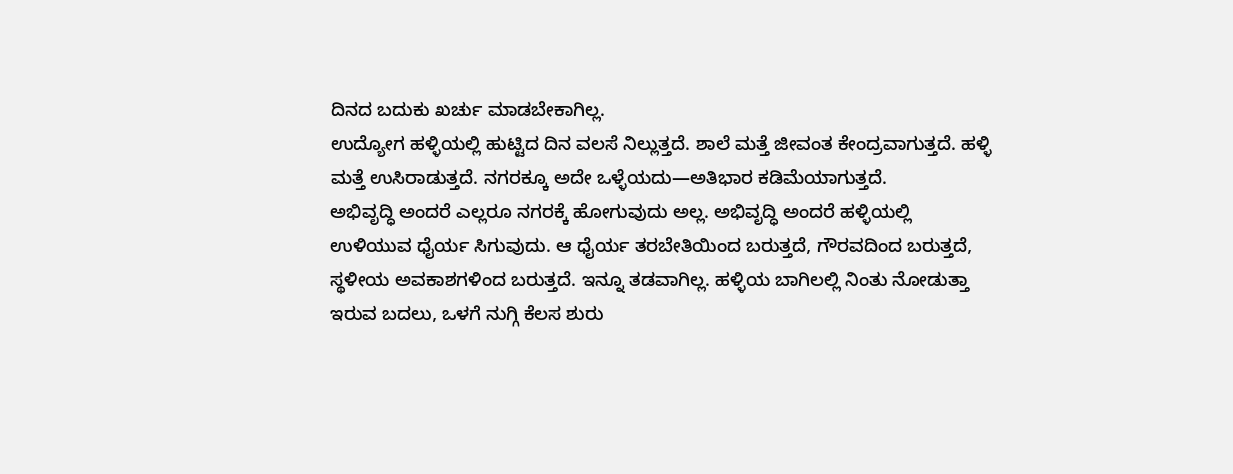ದಿನದ ಬದುಕು ಖರ್ಚು ಮಾಡಬೇಕಾಗಿಲ್ಲ.
ಉದ್ಯೋಗ ಹಳ್ಳಿಯಲ್ಲಿ ಹುಟ್ಟಿದ ದಿನ ವಲಸೆ ನಿಲ್ಲುತ್ತದೆ. ಶಾಲೆ ಮತ್ತೆ ಜೀವಂತ ಕೇಂದ್ರವಾಗುತ್ತದೆ. ಹಳ್ಳಿ ಮತ್ತೆ ಉಸಿರಾಡುತ್ತದೆ. ನಗರಕ್ಕೂ ಅದೇ ಒಳ್ಳೆಯದು—ಅತಿಭಾರ ಕಡಿಮೆಯಾಗುತ್ತದೆ.
ಅಭಿವೃದ್ಧಿ ಅಂದರೆ ಎಲ್ಲರೂ ನಗರಕ್ಕೆ ಹೋಗುವುದು ಅಲ್ಲ. ಅಭಿವೃದ್ಧಿ ಅಂದರೆ ಹಳ್ಳಿಯಲ್ಲಿ ಉಳಿಯುವ ಧೈರ್ಯ ಸಿಗುವುದು. ಆ ಧೈರ್ಯ ತರಬೇತಿಯಿಂದ ಬರುತ್ತದೆ, ಗೌರವದಿಂದ ಬರುತ್ತದೆ, ಸ್ಥಳೀಯ ಅವಕಾಶಗಳಿಂದ ಬರುತ್ತದೆ. ಇನ್ನೂ ತಡವಾಗಿಲ್ಲ. ಹಳ್ಳಿಯ ಬಾಗಿಲಲ್ಲಿ ನಿಂತು ನೋಡುತ್ತಾ ಇರುವ ಬದಲು, ಒಳಗೆ ನುಗ್ಗಿ ಕೆಲಸ ಶುರು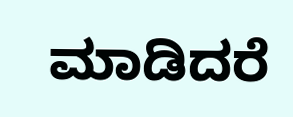ಮಾಡಿದರೆ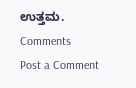ಉತ್ತಮ.
Comments
Post a Comment